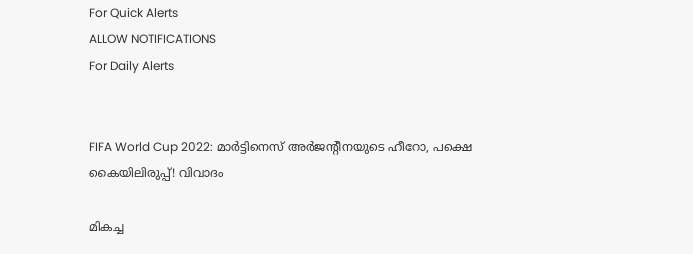For Quick Alerts
ALLOW NOTIFICATIONS
For Daily Alerts


FIFA World Cup 2022: മാര്‍ട്ടിനെസ് അര്‍ജന്റീനയുടെ ഹീറോ, പക്ഷെ കൈയിലിരുപ്പ്! വിവാദം

മികച്ച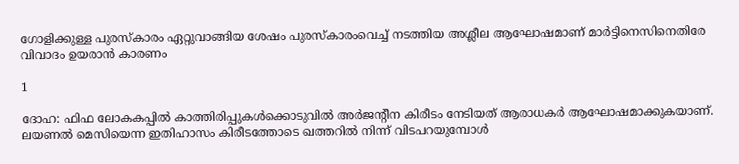ഗോളിക്കുള്ള പുരസ്‌കാരം ഏറ്റുവാങ്ങിയ ശേഷം പുരസ്‌കാരംവെച്ച് നടത്തിയ അശ്ലീല ആഘോഷമാണ് മാര്‍ട്ടിനെസിനെതിരേ വിവാദം ഉയരാന്‍ കാരണം

1

ദോഹ: ഫിഫ ലോകകപ്പില്‍ കാത്തിരിപ്പുകള്‍ക്കൊടുവില്‍ അര്‍ജന്റീന കിരീടം നേടിയത് ആരാധകര്‍ ആഘോഷമാക്കുകയാണ്. ലയണല്‍ മെസിയെന്ന ഇതിഹാസം കിരീടത്തോടെ ഖത്തറില്‍ നിന്ന് വിടപറയുമ്പോള്‍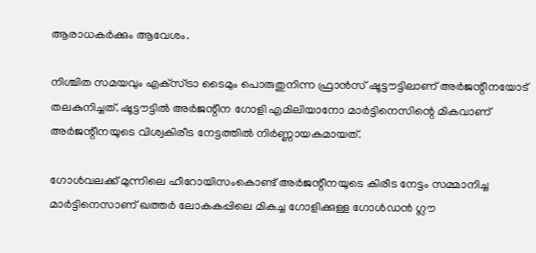ആരാധകര്‍ക്കും ആവേശം.

നിശ്ചിത സമയവും എക്‌സ്ട്രാ ടൈമും പൊരുതുനിന്ന ഫ്രാന്‍സ് ഷൂട്ടൗട്ടിലാണ് അര്‍ജന്റീനയോട് തലകുനിച്ചത്. ഷൂട്ടൗട്ടില്‍ അര്‍ജന്റീന ഗോളി എമിലിയാനോ മാര്‍ട്ടിനെസിന്റെ മികവാണ് അര്‍ജന്റീനയുടെ വിശ്വകിരീട നേട്ടത്തില്‍ നിര്‍ണ്ണായകമായത്.

ഗോള്‍വലക്ക് മുന്നിലെ ഹീറോയിസംകൊണ്ട് അര്‍ജന്റീനയുടെ കിരീട നേട്ടം സമ്മാനിച്ച മാര്‍ട്ടിനെസാണ് ഖത്തര്‍ ലോകകപ്പിലെ മികച്ച ഗോളിക്കുള്ള ഗോള്‍ഡന്‍ ഗ്ലൗ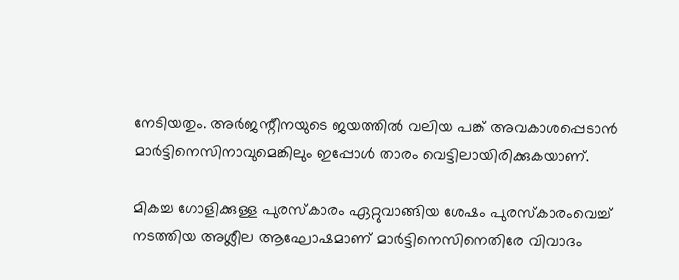നേടിയതും. അര്‍ജന്റീനയുടെ ജയത്തില്‍ വലിയ പങ്ക് അവകാശപ്പെടാന്‍ മാര്‍ട്ടിനെസിനാവുമെങ്കിലും ഇപ്പോള്‍ താരം വെട്ടിലായിരിക്കുകയാണ്.

മികച്ച ഗോളിക്കുള്ള പുരസ്‌കാരം ഏറ്റുവാങ്ങിയ ശേഷം പുരസ്‌കാരംവെച്ച് നടത്തിയ അശ്ലീല ആഘോഷമാണ് മാര്‍ട്ടിനെസിനെതിരേ വിവാദം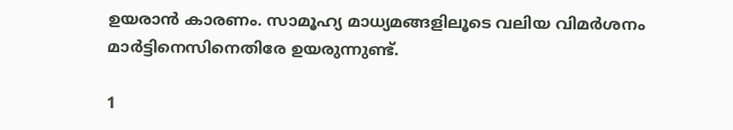ഉയരാന്‍ കാരണം. സാമൂഹ്യ മാധ്യമങ്ങളിലൂടെ വലിയ വിമര്‍ശനം മാര്‍ട്ടിനെസിനെതിരേ ഉയരുന്നുണ്ട്.

1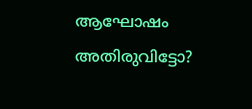ആഘോഷം അതിരുവിട്ടോ?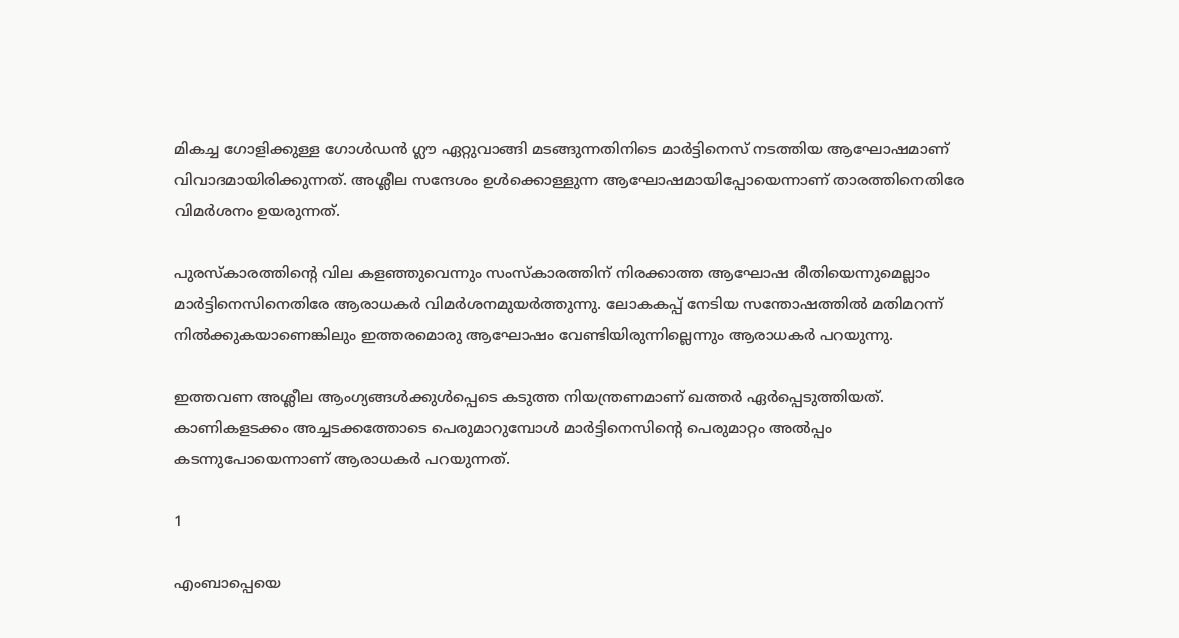മികച്ച ഗോളിക്കുള്ള ഗോള്‍ഡന്‍ ഗ്ലൗ ഏറ്റുവാങ്ങി മടങ്ങുന്നതിനിടെ മാര്‍ട്ടിനെസ് നടത്തിയ ആഘോഷമാണ് വിവാദമായിരിക്കുന്നത്. അശ്ലീല സന്ദേശം ഉള്‍ക്കൊള്ളുന്ന ആഘോഷമായിപ്പോയെന്നാണ് താരത്തിനെതിരേ വിമര്‍ശനം ഉയരുന്നത്.

പുരസ്‌കാരത്തിന്റെ വില കളഞ്ഞുവെന്നും സംസ്‌കാരത്തിന് നിരക്കാത്ത ആഘോഷ രീതിയെന്നുമെല്ലാം മാര്‍ട്ടിനെസിനെതിരേ ആരാധകര്‍ വിമര്‍ശനമുയര്‍ത്തുന്നു. ലോകകപ്പ് നേടിയ സന്തോഷത്തില്‍ മതിമറന്ന് നില്‍ക്കുകയാണെങ്കിലും ഇത്തരമൊരു ആഘോഷം വേണ്ടിയിരുന്നില്ലെന്നും ആരാധകര്‍ പറയുന്നു.

ഇത്തവണ അശ്ലീല ആംഗ്യങ്ങള്‍ക്കുള്‍പ്പെടെ കടുത്ത നിയന്ത്രണമാണ് ഖത്തര്‍ ഏര്‍പ്പെടുത്തിയത്. കാണികളടക്കം അച്ചടക്കത്തോടെ പെരുമാറുമ്പോള്‍ മാര്‍ട്ടിനെസിന്റെ പെരുമാറ്റം അല്‍പ്പം കടന്നുപോയെന്നാണ് ആരാധകര്‍ പറയുന്നത്.

1

എംബാപ്പെയെ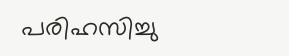പരിഹസിച്ചു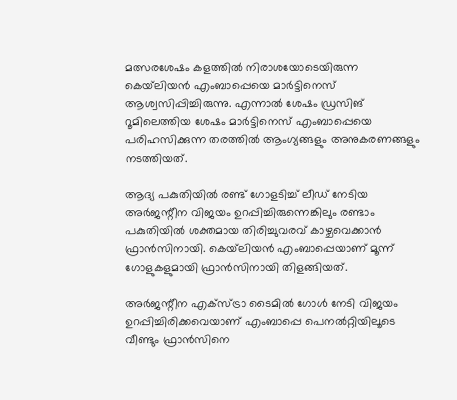മത്സരശേഷം കളത്തില്‍ നിരാശയോടെയിരുന്ന കെയ്‌ലിയന്‍ എംബാപ്പെയെ മാര്‍ട്ടിനെസ് ആശ്വസിപ്പിച്ചിരുന്നു. എന്നാല്‍ ശേഷം ഡ്രസിങ് റൂമിലെത്തിയ ശേഷം മാര്‍ട്ടിനെസ് എംബാപ്പെയെ പരിഹസിക്കുന്ന തരത്തില്‍ ആംഗ്യങ്ങളും അനുകരണങ്ങളും നടത്തിയത്.

ആദ്യ പകുതിയില്‍ രണ്ട് ഗോളടിച്ച് ലീഡ് നേടിയ അര്‍ജന്റീന വിജയം ഉറപ്പിച്ചിരുന്നെങ്കിലും രണ്ടാം പകുതിയില്‍ ശക്തമായ തിരിച്ചുവരവ് കാഴ്ചവെക്കാന്‍ ഫ്രാന്‍സിനായി. കെയ്‌ലിയന്‍ എംബാപ്പെയാണ് മൂന്ന് ഗോളുകളുമായി ഫ്രാന്‍സിനായി തിളങ്ങിയത്.

അര്‍ജന്റീന എക്‌സ്ട്രാ ടൈമില്‍ ഗോള്‍ നേടി വിജയം ഉറപ്പിച്ചിരിക്കവെയാണ് എംബാപ്പെ പെനല്‍റ്റിയിലൂടെ വീണ്ടും ഫ്രാന്‍സിനെ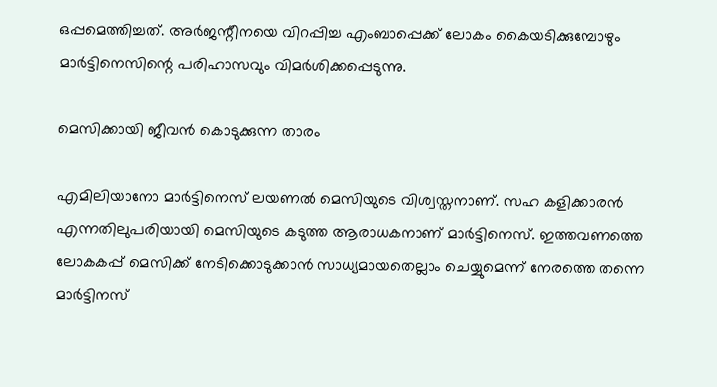ഒപ്പമെത്തിച്ചത്. അര്‍ജന്റീനയെ വിറപ്പിച്ച എംബാപ്പെക്ക് ലോകം കൈയടിക്കുമ്പോഴും മാര്‍ട്ടിനെസിന്റെ പരിഹാസവും വിമര്‍ശിക്കപ്പെടുന്നു.

മെസിക്കായി ജീവന്‍ കൊടുക്കുന്ന താരം

എമിലിയാനോ മാര്‍ട്ടിനെസ് ലയണല്‍ മെസിയുടെ വിശ്വസ്തനാണ്. സഹ കളിക്കാരന്‍ എന്നതിലുപരിയായി മെസിയുടെ കടുത്ത ആരാധകനാണ് മാര്‍ട്ടിനെസ്. ഇത്തവണത്തെ ലോകകപ്പ് മെസിക്ക് നേടിക്കൊടുക്കാന്‍ സാധ്യമായതെല്ലാം ചെയ്യുമെന്ന് നേരത്തെ തന്നെ മാര്‍ട്ടിനസ്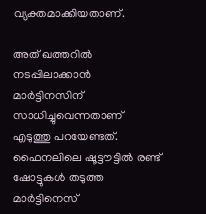വ്യക്തമാക്കിയതാണ്.

അത് ഖത്തറില്‍ നടപ്പിലാക്കാന്‍ മാര്‍ട്ടിനസിന് സാധിച്ചുവെന്നതാണ് എടുത്തു പറയേണ്ടത്. ഫൈനലിലെ ഷൂട്ടൗട്ടില്‍ രണ്ട് ഷോട്ടുകള്‍ തടുത്ത മാര്‍ട്ടിനെസ്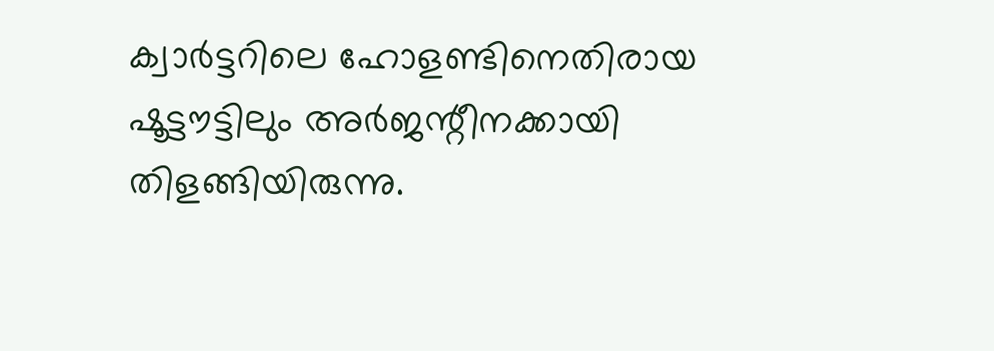ക്വാര്‍ട്ടറിലെ ഹോളണ്ടിനെതിരായ ഷൂട്ടൗട്ടിലും അര്‍ജന്റീനക്കായി തിളങ്ങിയിരുന്നു.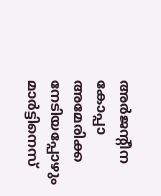അര്‍ജന്റീന കോപ്പാ അമേരിക്ക നേടിയപ്പോഴും മാര്‍ട്ടിനെസ്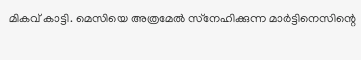മികവ് കാട്ടി. മെസിയെ അത്രമേല്‍ സ്‌നേഹിക്കുന്ന മാര്‍ട്ടിനെസിന്റെ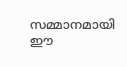സമ്മാനമായി ഈ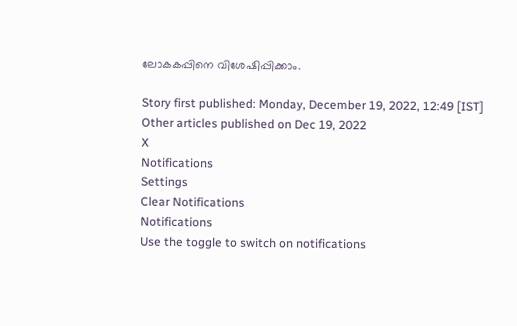ലോകകപ്പിനെ വിശേഷിപ്പിക്കാം.

Story first published: Monday, December 19, 2022, 12:49 [IST]
Other articles published on Dec 19, 2022
X
Notifications
Settings
Clear Notifications
Notifications
Use the toggle to switch on notifications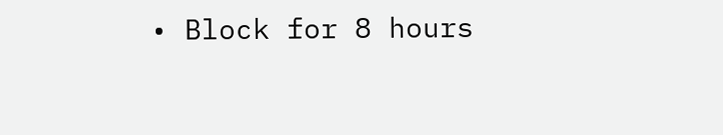• Block for 8 hours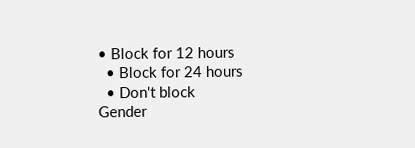• Block for 12 hours
  • Block for 24 hours
  • Don't block
Gender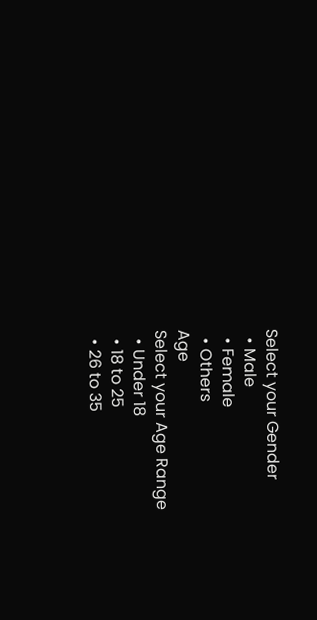Select your Gender
  • Male
  • Female
  • Others
Age
Select your Age Range
  • Under 18
  • 18 to 25
  • 26 to 35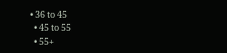• 36 to 45
  • 45 to 55
  • 55+